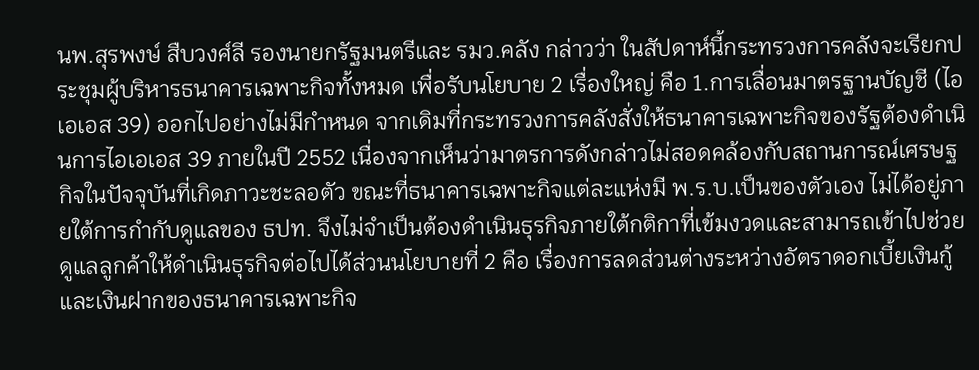นพ.สุรพงษ์ สืบวงศ์ลี รองนายกรัฐมนตรีและ รมว.คลัง กล่าวว่า ในสัปดาห์นี้กระทรวงการคลังจะเรียกประชุมผู้บริหารธนาคารเฉพาะกิจทั้งหมด เพื่อรับนโยบาย 2 เรื่องใหญ่ คือ 1.การเลื่อนมาตรฐานบัญชี (ไอเอเอส 39) ออกไปอย่างไม่มีกำหนด จากเดิมที่กระทรวงการคลังสั่งให้ธนาคารเฉพาะกิจของรัฐต้องดำเนินการไอเอเอส 39 ภายในปี 2552 เนื่องจากเห็นว่ามาตรการดังกล่าวไม่สอดคล้องกับสถานการณ์เศรษฐกิจในปัจจุบันที่เกิดภาวะชะลอตัว ขณะที่ธนาคารเฉพาะกิจแต่ละแห่งมี พ.ร.บ.เป็นของตัวเอง ไม่ได้อยู่ภายใต้การกำกับดูแลของ ธปท. จึงไม่จำเป็นต้องดำเนินธุรกิจภายใต้กติกาที่เข้มงวดและสามารถเข้าไปช่วยดูแลลูกค้าให้ดำเนินธุรกิจต่อไปได้ส่วนนโยบายที่ 2 คือ เรื่องการลดส่วนต่างระหว่างอัตราดอกเบี้ยเงินกู้และเงินฝากของธนาคารเฉพาะกิจ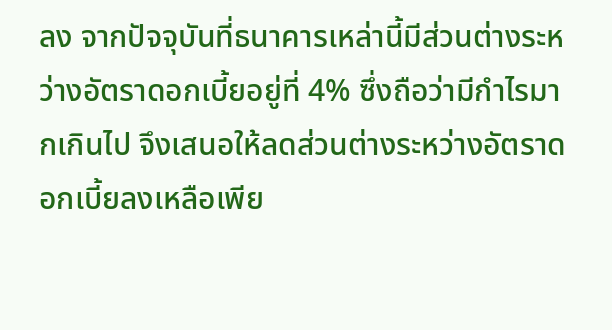ลง จากปัจจุบันที่ธนาคารเหล่านี้มีส่วนต่างระหว่างอัตราดอกเบี้ยอยู่ที่ 4% ซึ่งถือว่ามีกำไรมากเกินไป จึงเสนอให้ลดส่วนต่างระหว่างอัตราดอกเบี้ยลงเหลือเพีย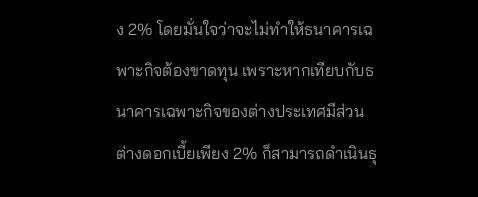ง 2% โดยมั่นใจว่าจะไม่ทำให้ธนาคารเฉพาะกิจต้องขาดทุน เพราะหากเทียบกับธนาคารเฉพาะกิจของต่างประเทศมีส่วนต่างดอกเบี้ยเพียง 2% ก็สามารถดำเนินธุ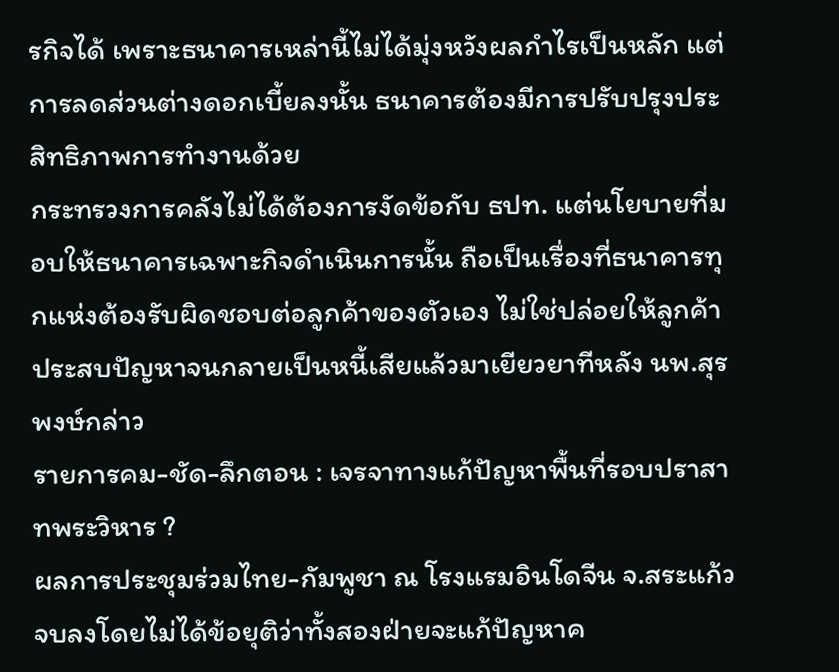รกิจได้ เพราะธนาคารเหล่านี้ไม่ได้มุ่งหวังผลกำไรเป็นหลัก แต่การลดส่วนต่างดอกเบี้ยลงนั้น ธนาคารต้องมีการปรับปรุงประสิทธิภาพการทำงานด้วย
กระทรวงการคลังไม่ได้ต้องการงัดข้อกับ ธปท. แต่นโยบายที่มอบให้ธนาคารเฉพาะกิจดำเนินการนั้น ถือเป็นเรื่องที่ธนาคารทุกแห่งต้องรับผิดชอบต่อลูกค้าของตัวเอง ไม่ใช่ปล่อยให้ลูกค้าประสบปัญหาจนกลายเป็นหนี้เสียแล้วมาเยียวยาทีหลัง นพ.สุรพงษ์กล่าว
รายการคม-ชัด-ลึกตอน : เจรจาทางแก้ปัญหาพื้นที่รอบปราสาทพระวิหาร ?
ผลการประชุมร่วมไทย-กัมพูชา ณ โรงแรมอินโดจีน จ.สระแก้ว จบลงโดยไม่ได้ข้อยุติว่าทั้งสองฝ่ายจะแก้ปัญหาค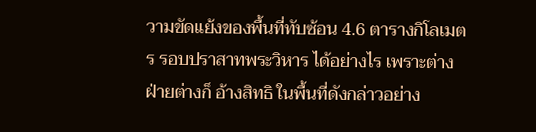วามขัดแย้งของพื้นที่ทับซ้อน 4.6 ตารางกิโลเมตร รอบปราสาทพระวิหาร ได้อย่างไร เพราะต่างฝ่ายต่างก็ อ้างสิทธิ ในพื้นที่ดังกล่าวอย่าง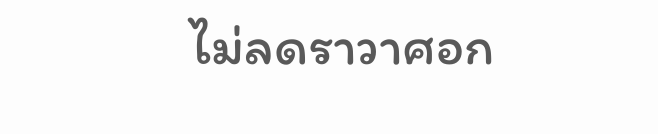ไม่ลดราวาศอก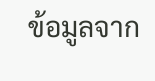ข้อมูลจาก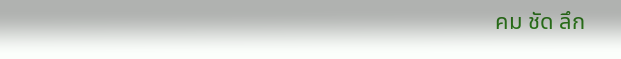คม ชัด ลึก